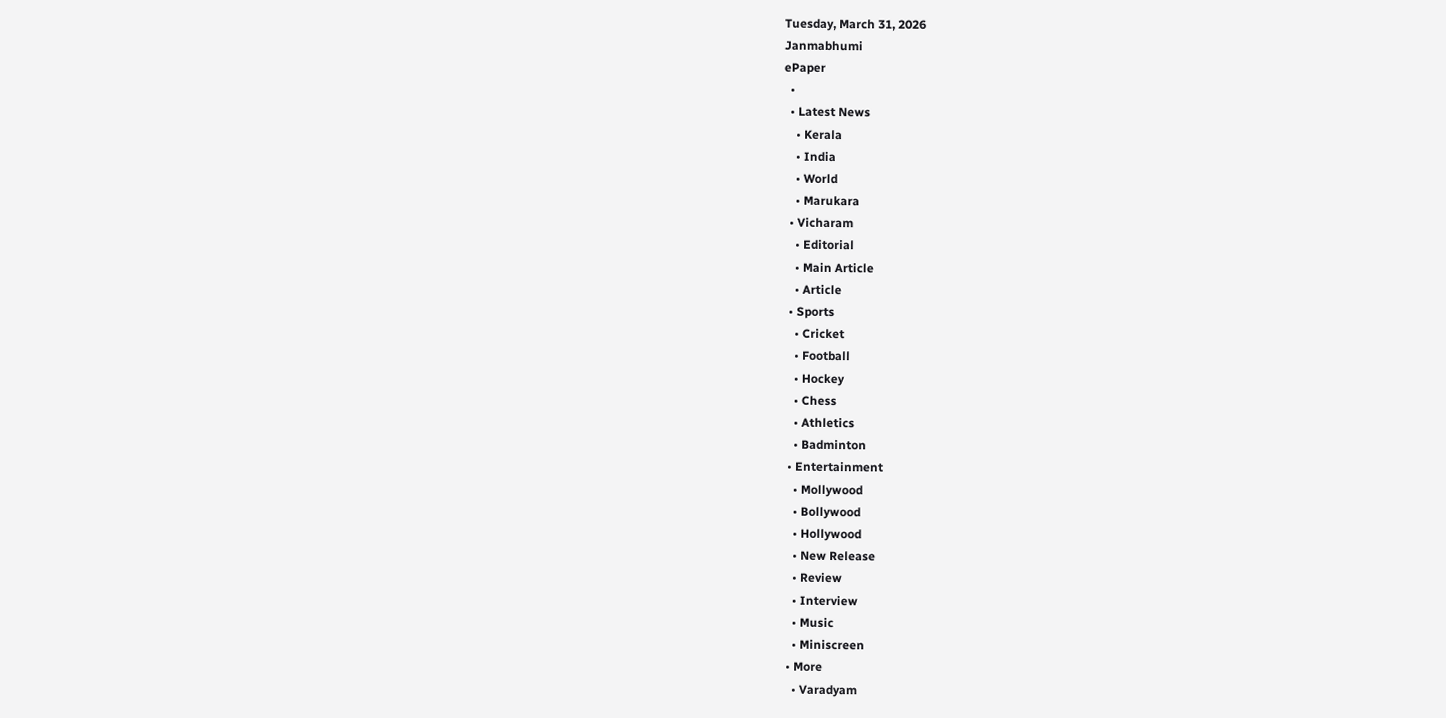Tuesday, March 31, 2026
Janmabhumi
ePaper
  •
  • Latest News
    • Kerala
    • India
    • World
    • Marukara
  • Vicharam
    • Editorial
    • Main Article
    • Article
  • Sports
    • Cricket
    • Football
    • Hockey
    • Chess
    • Athletics
    • Badminton
  • Entertainment
    • Mollywood
    • Bollywood
    • Hollywood
    • New Release
    • Review
    • Interview
    • Music
    • Miniscreen
  • More
    • Varadyam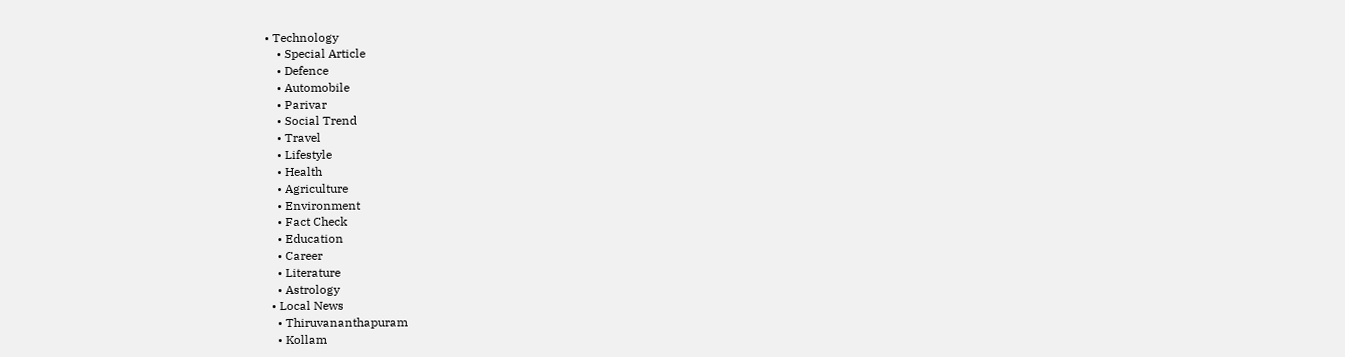• Technology
    • Special Article
    • Defence
    • Automobile
    • Parivar
    • Social Trend
    • Travel
    • Lifestyle
    • Health
    • Agriculture
    • Environment
    • Fact Check
    • Education
    • Career
    • Literature
    • Astrology
  • Local News
    • Thiruvananthapuram
    • Kollam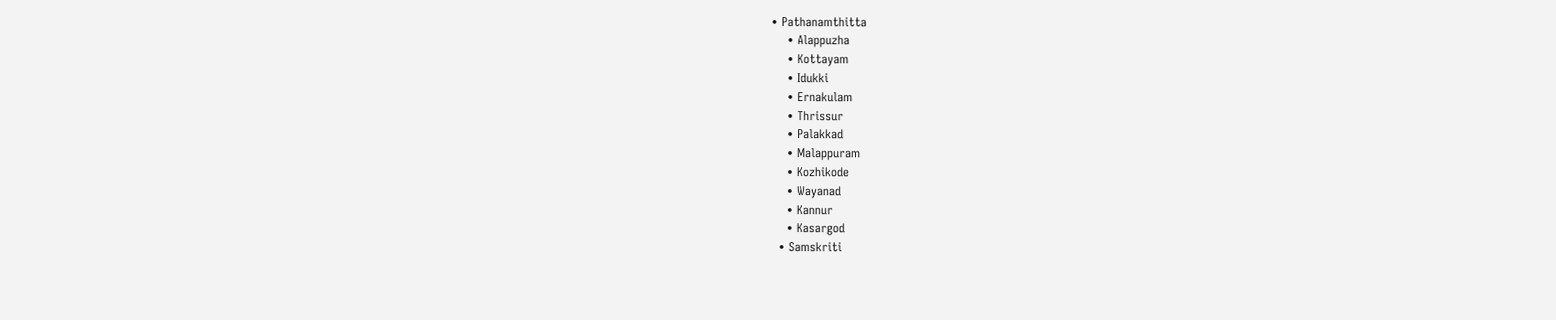• Pathanamthitta
    • Alappuzha
    • Kottayam
    • Idukki
    • Ernakulam
    • Thrissur
    • Palakkad
    • Malappuram
    • Kozhikode
    • Wayanad
    • Kannur
    • Kasargod
  • Samskriti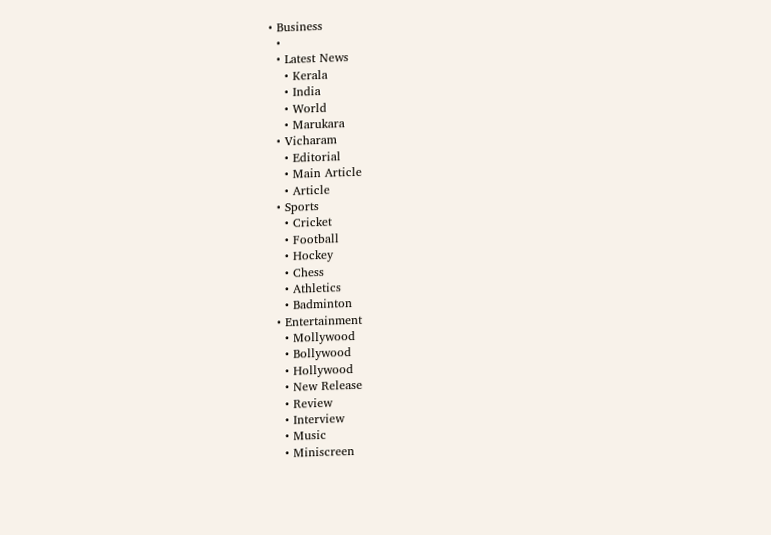• Business
  •
  • Latest News
    • Kerala
    • India
    • World
    • Marukara
  • Vicharam
    • Editorial
    • Main Article
    • Article
  • Sports
    • Cricket
    • Football
    • Hockey
    • Chess
    • Athletics
    • Badminton
  • Entertainment
    • Mollywood
    • Bollywood
    • Hollywood
    • New Release
    • Review
    • Interview
    • Music
    • Miniscreen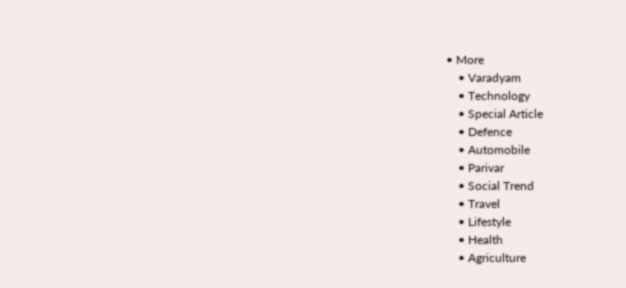• More
    • Varadyam
    • Technology
    • Special Article
    • Defence
    • Automobile
    • Parivar
    • Social Trend
    • Travel
    • Lifestyle
    • Health
    • Agriculture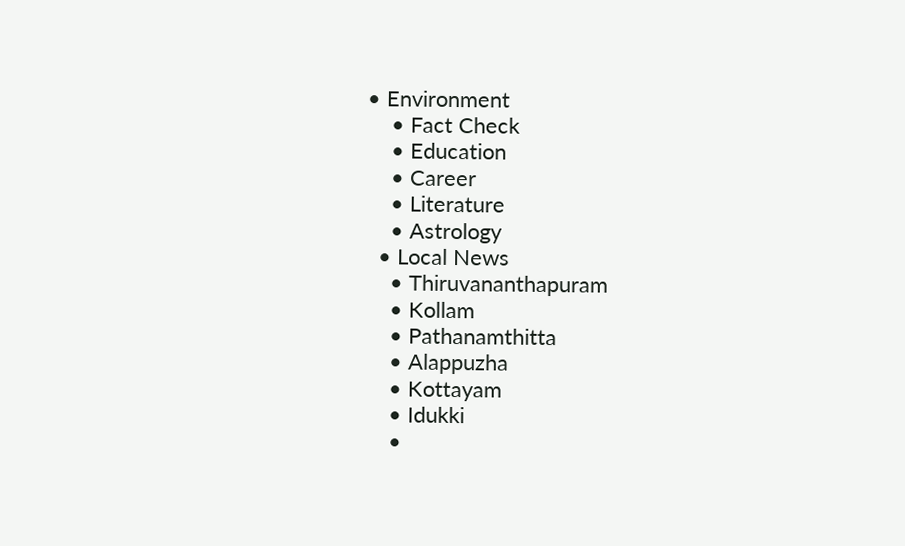• Environment
    • Fact Check
    • Education
    • Career
    • Literature
    • Astrology
  • Local News
    • Thiruvananthapuram
    • Kollam
    • Pathanamthitta
    • Alappuzha
    • Kottayam
    • Idukki
    •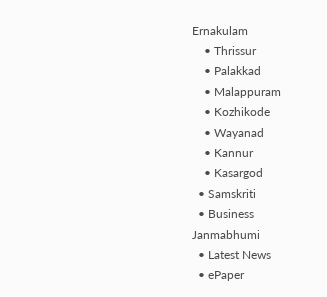Ernakulam
    • Thrissur
    • Palakkad
    • Malappuram
    • Kozhikode
    • Wayanad
    • Kannur
    • Kasargod
  • Samskriti
  • Business
Janmabhumi
  • Latest News
  • ePaper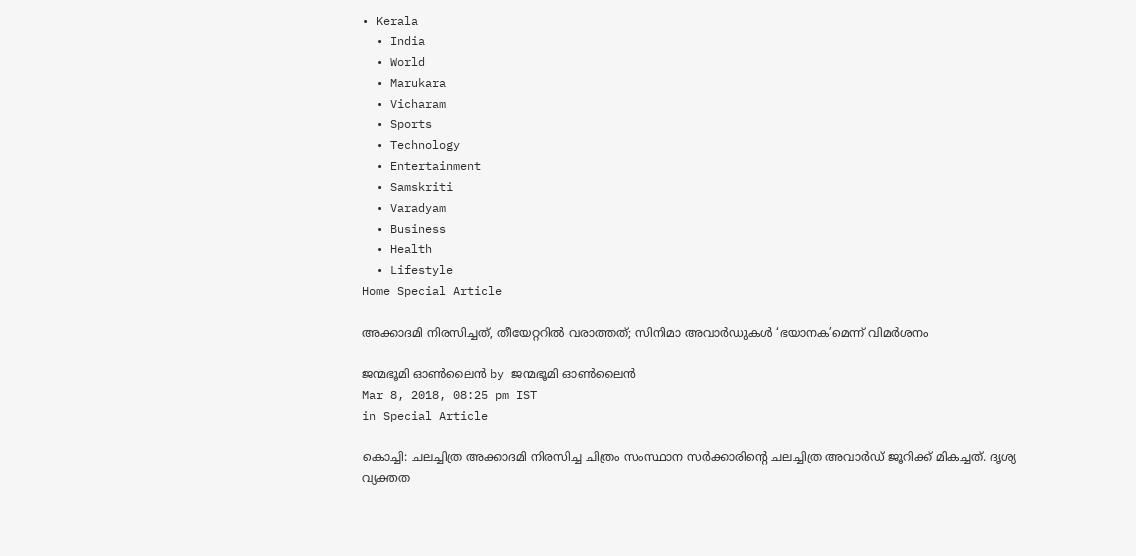• Kerala
  • India
  • World
  • Marukara
  • Vicharam
  • Sports
  • Technology
  • Entertainment
  • Samskriti
  • Varadyam
  • Business
  • Health
  • Lifestyle
Home Special Article

അക്കാദമി നിരസിച്ചത്, തീയേറ്ററില്‍ വരാത്തത്; സിനിമാ അവാര്‍ഡുകള്‍ ‘ഭയാനക’മെന്ന് വിമര്‍ശനം

ജന്മഭൂമി ഓണ്‍ലൈന്‍ by ജന്മഭൂമി ഓണ്‍ലൈന്‍
Mar 8, 2018, 08:25 pm IST
in Special Article

കൊച്ചി: ചലച്ചിത്ര അക്കാദമി നിരസിച്ച ചിത്രം സംസ്ഥാന സര്‍ക്കാരിന്റെ ചലച്ചിത്ര അവാര്‍ഡ് ജൂറിക്ക് മികച്ചത്. ദൃശ്യ വ്യക്തത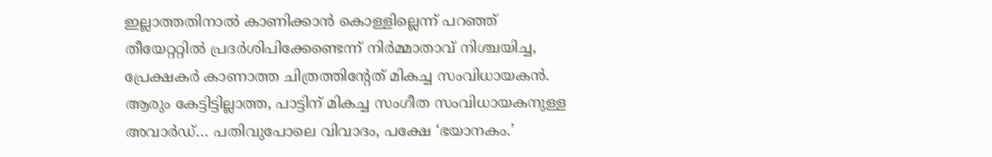ഇല്ലാത്തതിനാല്‍ കാണിക്കാന്‍ കൊള്ളില്ലെന്ന് പറഞ്ഞ് തീയേറ്ററ്റില്‍ പ്രദര്‍ശിപിക്കേണ്ടെന്ന് നിര്‍മ്മാതാവ് നിശ്ചയിച്ച, പ്രേക്ഷകര്‍ കാണാത്ത ചിത്രത്തിന്റേത് മികച്ച സംവിധായകന്‍. ആരും കേട്ടിട്ടില്ലാത്ത, പാട്ടിന് മികച്ച സംഗീത സംവിധായകനുള്ള അവാര്‍ഡ്… പതിവുപോലെ വിവാദം, പക്ഷേ ‘ഭയാനകം.’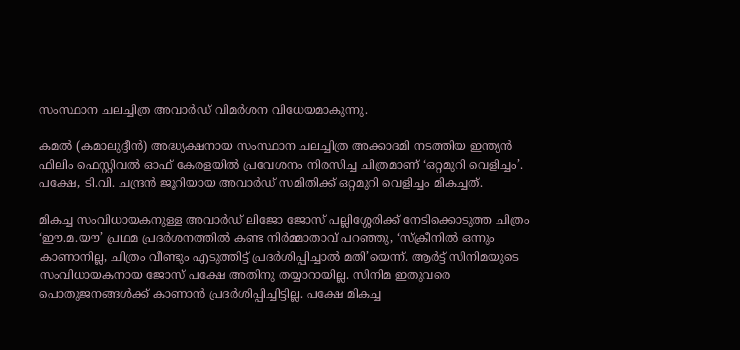സംസ്ഥാന ചലച്ചിത്ര അവാര്‍ഡ് വിമര്‍ശന വിധേയമാകുന്നു.

കമല്‍ (കമാലുദ്ദീന്‍) അദ്ധ്യക്ഷനായ സംസ്ഥാന ചലച്ചിത്ര അക്കാദമി നടത്തിയ ഇന്ത്യന്‍ ഫിലിം ഫെസ്റ്റിവല്‍ ഓഫ് കേരളയില്‍ പ്രവേശനം നിരസിച്ച ചിത്രമാണ് ‘ഒറ്റമുറി വെളിച്ചം’. പക്ഷേ, ടി.വി. ചന്ദ്രന്‍ ജൂറിയായ അവാര്‍ഡ് സമിതിക്ക് ഒറ്റമുറി വെളിച്ചം മികച്ചത്.

മികച്ച സംവിധായകനുള്ള അവാര്‍ഡ് ലിജോ ജോസ് പല്ലിശ്ശേരിക്ക് നേടിക്കൊടുത്ത ചിത്രം ‘ഈ.മ.യൗ’ പ്രഥമ പ്രദര്‍ശനത്തില്‍ കണ്ട നിര്‍മ്മാതാവ് പറഞ്ഞു, ‘സ്‌ക്രീനില്‍ ഒന്നും കാണാനില്ല, ചിത്രം വീണ്ടും എടുത്തിട്ട് പ്രദര്‍ശിപ്പിച്ചാല്‍ മതി’യെന്ന്. ആര്‍ട്ട് സിനിമയുടെ സംവിധായകനായ ജോസ് പക്ഷേ അതിനു തയ്യാറായില്ല. സിനിമ ഇതുവരെ പൊതുജനങ്ങള്‍ക്ക് കാണാന്‍ പ്രദര്‍ശിപ്പിച്ചിട്ടില്ല. പക്ഷേ മികച്ച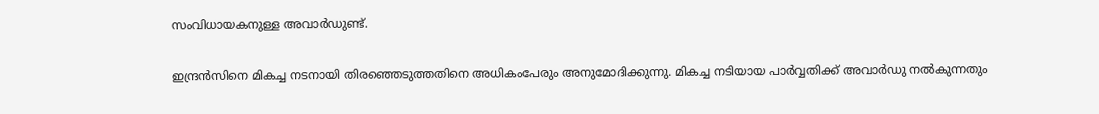സംവിധായകനുള്ള അവാര്‍ഡുണ്ട്.

ഇന്ദ്രന്‍സിനെ മികച്ച നടനായി തിരഞ്ഞെടുത്തതിനെ അധികംപേരും അനുമോദിക്കുന്നു. മികച്ച നടിയായ പാര്‍വ്വതിക്ക് അവാര്‍ഡു നല്‍കുന്നതും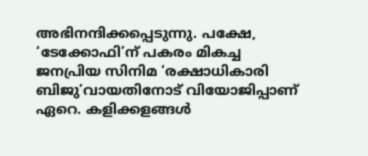അഭിനന്ദിക്കപ്പെടുന്നു. പക്ഷേ, ‘ടേക്കോഫി’ന് പകരം മികച്ച ജനപ്രിയ സിനിമ ‘രക്ഷാധികാരി ബിജു’വായതിനോട് വിയോജിപ്പാണ് ഏറെ. കളിക്കളങ്ങള്‍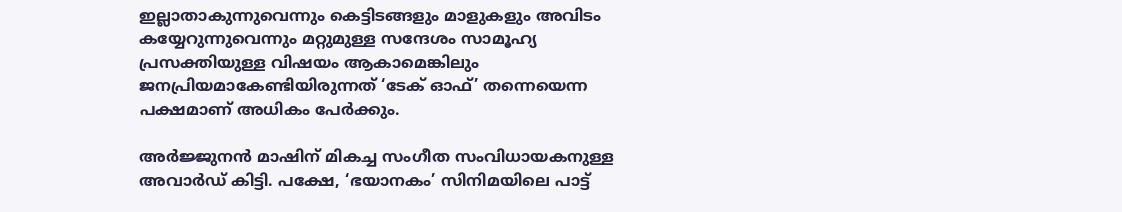ഇല്ലാതാകുന്നുവെന്നും കെട്ടിടങ്ങളും മാളുകളും അവിടം കയ്യേറുന്നുവെന്നും മറ്റുമുള്ള സന്ദേശം സാമൂഹ്യ പ്രസക്തിയുള്ള വിഷയം ആകാമെങ്കിലും ജനപ്രിയമാകേണ്ടിയിരുന്നത് ‘ടേക് ഓഫ്’ തന്നെയെന്ന പക്ഷമാണ് അധികം പേര്‍ക്കും.

അര്‍ജ്ജുനന്‍ മാഷിന് മികച്ച സംഗീത സംവിധായകനുള്ള അവാര്‍ഡ് കിട്ടി. പക്ഷേ, ‘ഭയാനകം’ സിനിമയിലെ പാട്ട്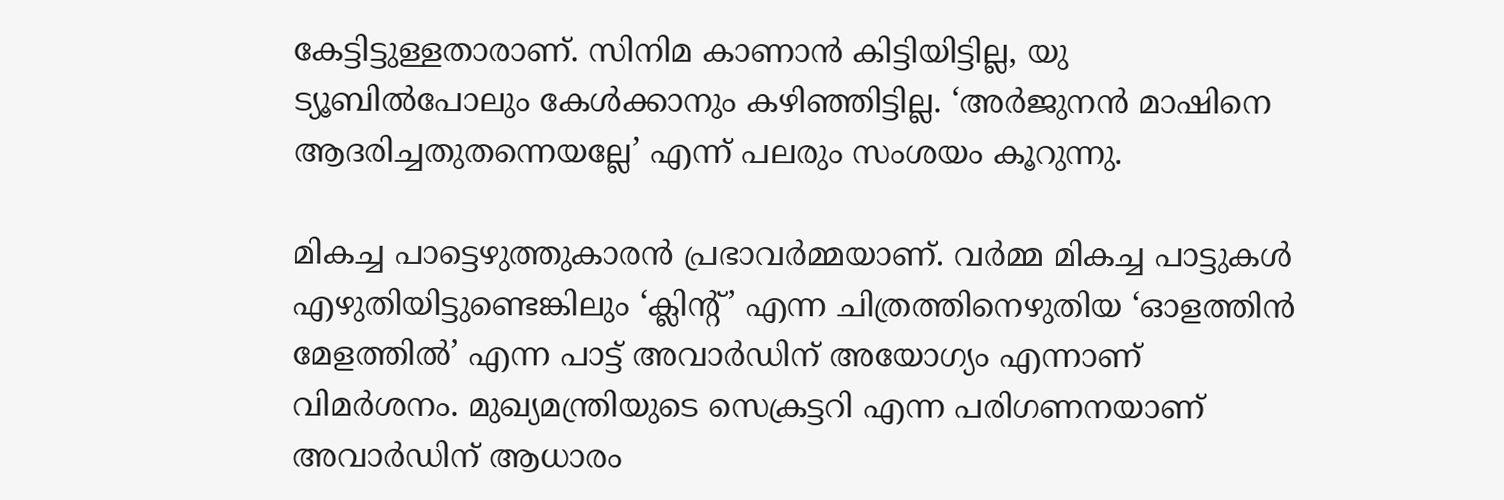കേട്ടിട്ടുള്ളതാരാണ്. സിനിമ കാണാന്‍ കിട്ടിയിട്ടില്ല, യു ട്യൂബില്‍പോലും കേള്‍ക്കാനും കഴിഞ്ഞിട്ടില്ല. ‘അര്‍ജുനന്‍ മാഷിനെ ആദരിച്ചതുതന്നെയല്ലേ’ എന്ന് പലരും സംശയം കൂറുന്നു.

മികച്ച പാട്ടെഴുത്തുകാരന്‍ പ്രഭാവര്‍മ്മയാണ്. വര്‍മ്മ മികച്ച പാട്ടുകള്‍ എഴുതിയിട്ടുണ്ടെങ്കിലും ‘ക്ലിന്റ്’ എന്ന ചിത്രത്തിനെഴുതിയ ‘ഓളത്തിന്‍ മേളത്തില്‍’ എന്ന പാട്ട് അവാര്‍ഡിന് അയോഗ്യം എന്നാണ് വിമര്‍ശനം. മുഖ്യമന്ത്രിയുടെ സെക്രട്ടറി എന്ന പരിഗണനയാണ് അവാര്‍ഡിന് ആധാരം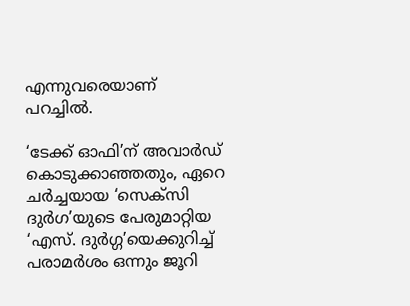എന്നുവരെയാണ് പറച്ചില്‍.

‘ടേക്ക് ഓഫി’ന് അവാര്‍ഡ് കൊടുക്കാഞ്ഞതും, ഏറെ ചര്‍ച്ചയായ ‘സെക്സി ദുര്‍ഗ’യുടെ പേരുമാറ്റിയ ‘എസ്. ദുര്‍ഗ്ഗ’യെക്കുറിച്ച് പരാമര്‍ശം ഒന്നും ജൂറി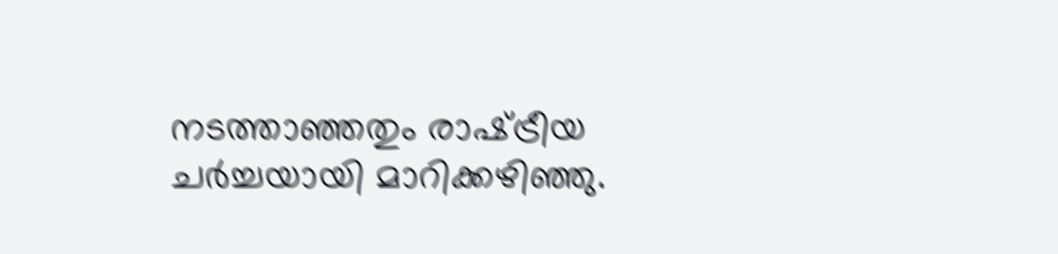നടത്താഞ്ഞതും രാഷ്‌ട്രീയ ചര്‍ച്ചയായി മാറിക്കഴിഞ്ഞു.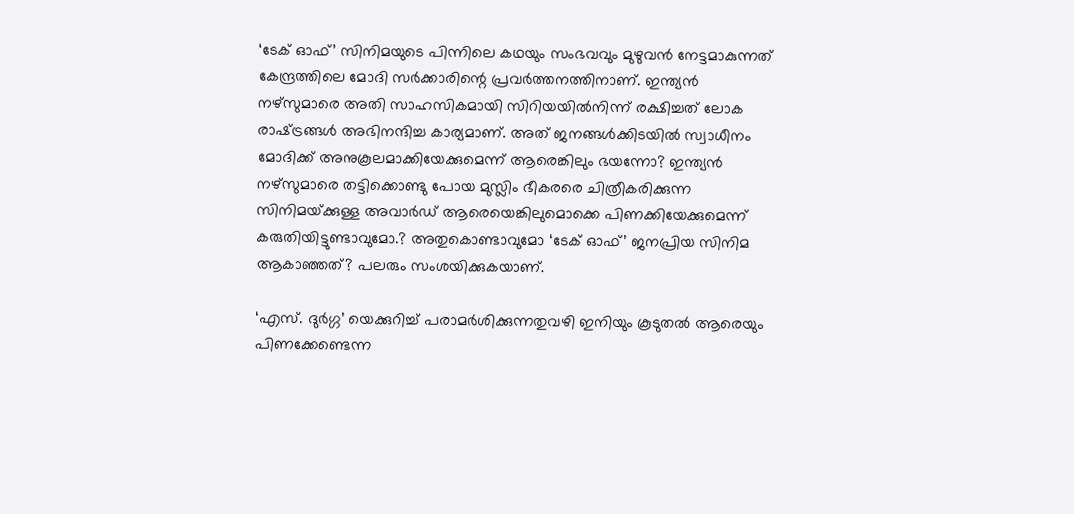‘ടേക് ഓഫ്’ സിനിമയുടെ പിന്നിലെ കഥയും സംഭവവും മുഴുവന്‍ നേട്ടമാകുന്നത് കേന്ദ്രത്തിലെ മോദി സര്‍ക്കാരിന്റെ പ്രവര്‍ത്തനത്തിനാണ്. ഇന്ത്യന്‍ നഴ്സുമാരെ അതി സാഹസികമായി സിറിയയില്‍നിന്ന് രക്ഷിച്ചത് ലോക രാഷ്‌ട്രങ്ങള്‍ അഭിനന്ദിച്ച കാര്യമാണ്. അത് ജനങ്ങള്‍ക്കിടയില്‍ സ്വാധീനം മോദിക്ക് അനുകൂലമാക്കിയേക്കുമെന്ന് ആരെങ്കിലും ഭയന്നോ? ഇന്ത്യന്‍ നഴ്സുമാരെ തട്ടിക്കൊണ്ടു പോയ മുസ്ലിം ഭീകരരെ ചിത്രീകരിക്കുന്ന സിനിമയ്‌ക്കുള്ള അവാര്‍ഡ് ആരെയെങ്കിലുമൊക്കെ പിണക്കിയേക്കുമെന്ന് കരുതിയിട്ടുണ്ടാവുമോ.? അതുകൊണ്ടാവുമോ ‘ടേക് ഓഫ്’ ജനപ്രിയ സിനിമ ആകാഞ്ഞത്? പലരും സംശയിക്കുകയാണ്.

‘എസ്. ദുര്‍ഗ്ഗ’ യെക്കുറിച്ച് പരാമര്‍ശിക്കുന്നതുവഴി ഇനിയും കൂടുതല്‍ ആരെയും പിണക്കേണ്ടെന്ന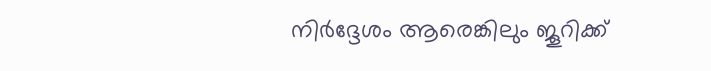നിര്‍ദ്ദേശം ആരെങ്കിലും ജൂറിക്ക്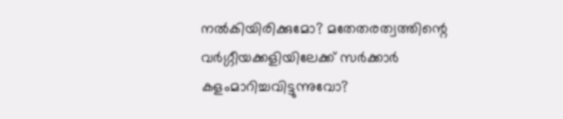നല്‍കിയിരിക്കുമോ? മതേതരത്വത്തിന്റെ വര്‍ഗ്ഗീയക്കളിയിലേക്ക് സര്‍ക്കാര്‍ കളംമാറിച്ചവിട്ടുന്നുവോ?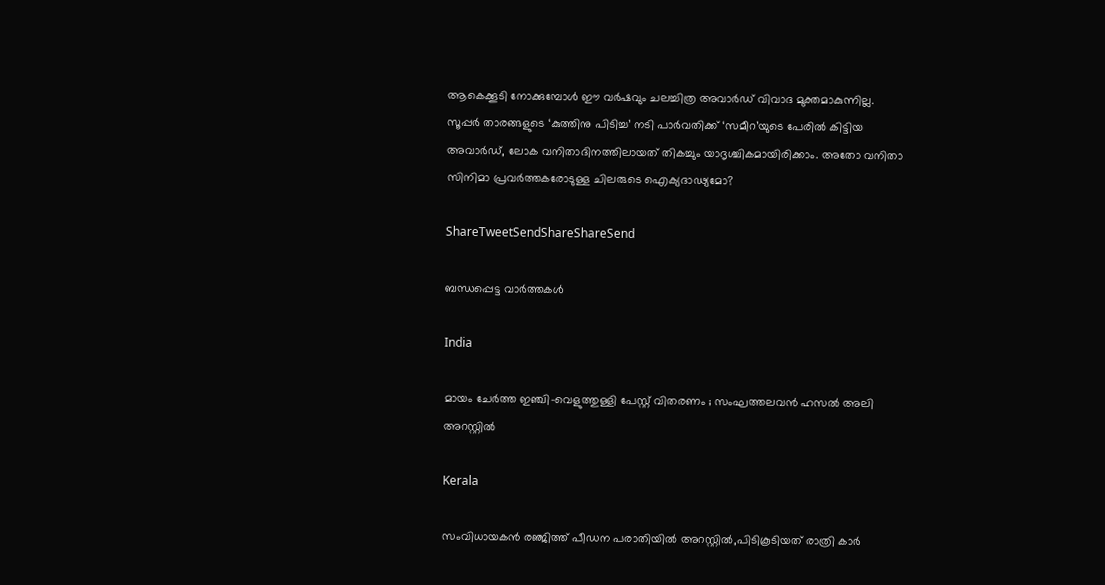ആകെക്കൂടി നോക്കുമ്പോള്‍ ഈ വര്‍ഷവും ചലച്ചിത്ര അവാര്‍ഡ് വിവാദ മുക്തമാകുന്നില്ല. സൂപ്പര്‍ താരങ്ങളുടെ ‘കുത്തിനു പിടിച്ച’ നടി പാര്‍വതിക്ക് ‘സമീറ’യുടെ പേരില്‍ കിട്ടിയ അവാര്‍ഡ്, ലോക വനിതാദിനത്തിലായത് തികച്ചും യാദൃശ്ചികമായിരിക്കാം. അതോ വനിതാ സിനിമാ പ്രവര്‍ത്തകരോടുള്ള ചിലരുടെ ഐക്യദാഢ്യമോ?

ShareTweetSendShareShareSend

ബന്ധപ്പെട്ട വാര്‍ത്തകള്‍

India

മായം ചേർത്ത ഇഞ്ചി-വെളുത്തുള്ളി പേസ്റ്റ് വിതരണം ; സംഘത്തലവൻ ഹസൽ അലി അറസ്റ്റിൽ

Kerala

സംവിധായകന്‍ രഞ്ജിത്ത് പീഡന പരാതിയില്‍ അറസ്റ്റില്‍,പിടികൂടിയത് രാത്രി കാര്‍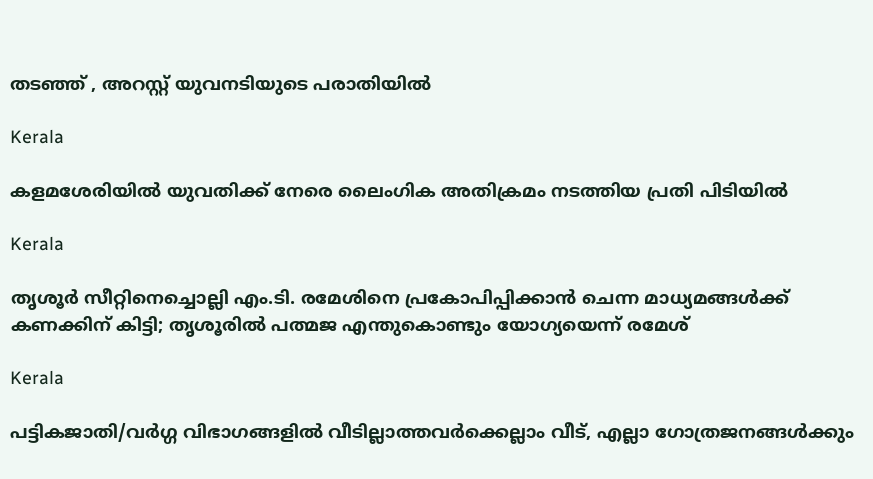തടഞ്ഞ് , അറസ്റ്റ് യുവനടിയുടെ പരാതിയില്‍

Kerala

കളമശേരിയില്‍ യുവതിക്ക് നേരെ ലൈംഗിക അതിക്രമം നടത്തിയ പ്രതി പിടിയില്‍

Kerala

തൃശൂര്‍ സീറ്റിനെച്ചൊല്ലി എം.ടി. രമേശിനെ പ്രകോപിപ്പിക്കാന്‍ ചെന്ന മാധ്യമങ്ങള്‍ക്ക് കണക്കിന് കിട്ടി; തൃശൂരില്‍ പത്മജ എന്തുകൊണ്ടും യോഗ്യയെന്ന് രമേശ്

Kerala

പട്ടികജാതി/വർഗ്ഗ വിഭാഗങ്ങളിൽ വീടില്ലാത്തവർക്കെല്ലാം വീട്, എല്ലാ ഗോത്രജനങ്ങൾക്കും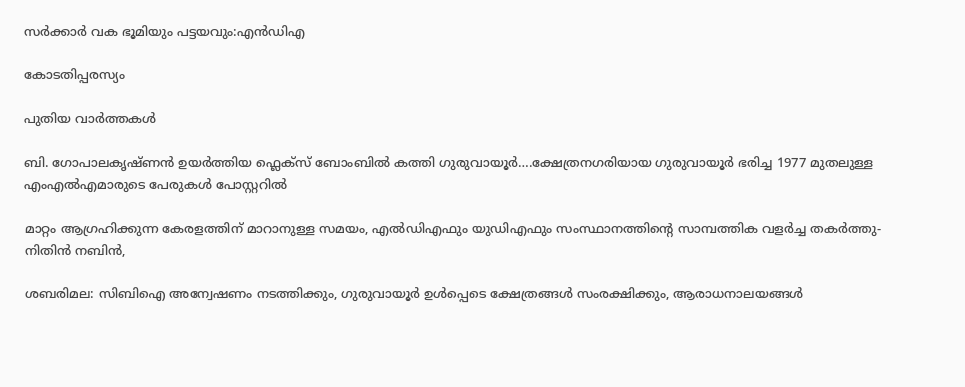സർക്കാർ വക ഭൂമിയും പട്ടയവും:എൻഡിഎ

കോടതിപ്പരസ്യം

പുതിയ വാര്‍ത്തകള്‍

ബി. ഗോപാലകൃഷ്ണന്‍ ഉയര്‍ത്തിയ ഫ്ലെക്സ് ബോംബില്‍ കത്തി ഗുരുവായൂര്‍….ക്ഷേത്രനഗരിയായ ഗുരുവായൂര്‍ ഭരിച്ച 1977 മുതലുള്ള എംഎൽഎമാരുടെ പേരുകള്‍ പോസ്റ്ററില്‍

മാറ്റം ആഗ്രഹിക്കുന്ന കേരളത്തിന് മാറാനുള്ള സമയം, എല്‍ഡിഎഫും യുഡിഎഫും സംസ്ഥാനത്തിന്റെ സാമ്പത്തിക വളര്‍ച്ച തകര്‍ത്തു-നിതിന്‍ നബിന്‍,

ശബരിമല: സിബിഐ അന്വേഷണം നടത്തിക്കും, ഗുരുവായൂർ ഉൾപ്പെടെ ക്ഷേത്രങ്ങൾ സംരക്ഷിക്കും, ആരാധനാലയങ്ങൾ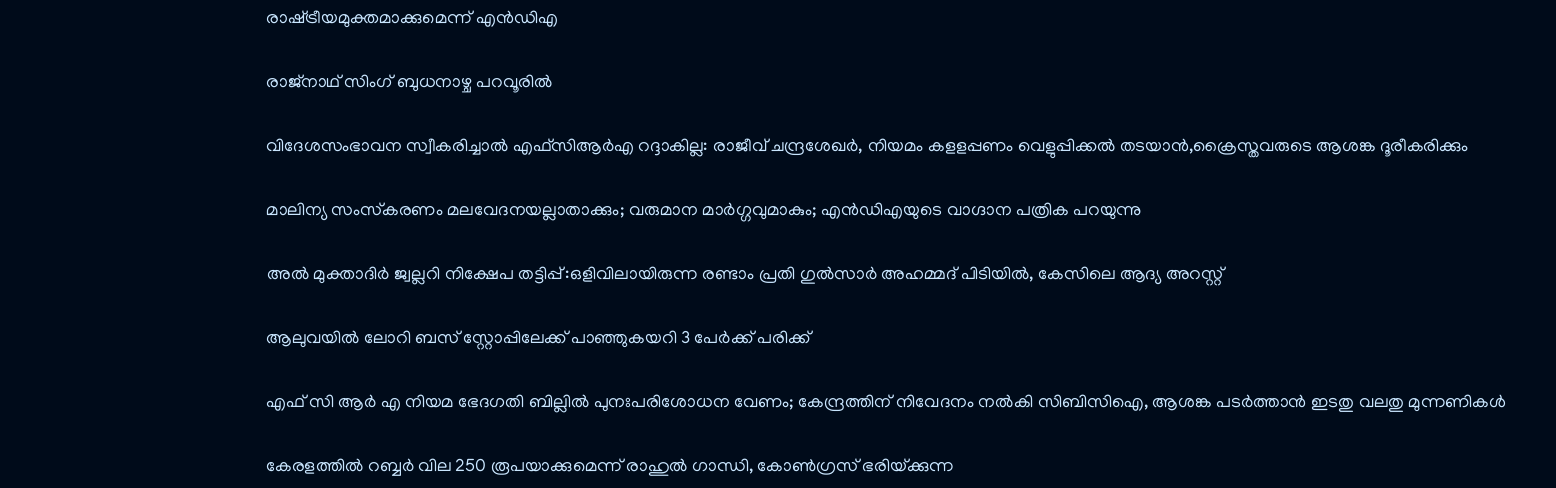രാഷ്‌ട്രീയമുക്തമാക്കുമെന്ന് എൻഡിഎ

രാജ്നാഥ് സിംഗ് ബുധനാഴ്ച പറവൂരില്‍

വിദേശസംഭാവന സ്വീകരിച്ചാല്‍ എഫ്സിആര്‍എ റദ്ദാകില്ല: രാജീവ് ചന്ദ്രശേഖര്‍, നിയമം കളളപ്പണം വെളുപ്പിക്കല്‍ തടയാന്‍,ക്രൈസ്തവരുടെ ആശങ്ക ദൂരീകരിക്കും

മാലിന്യ സംസ്‌കരണം മലവേദനയല്ലാതാക്കും; വരുമാന മാർഗ്ഗവുമാകും; എൻഡിഎയുടെ വാഗ്ദാന പത്രിക പറയുന്നു

അല്‍ മുക്താദിര്‍ ജ്വല്ലറി നിക്ഷേപ തട്ടിപ്പ്:ഒളിവിലായിരുന്ന രണ്ടാം പ്രതി ഗുല്‍സാര്‍ അഹമ്മദ് പിടിയില്‍, കേസിലെ ആദ്യ അറസ്റ്റ്

ആലുവയില്‍ ലോറി ബസ് സ്റ്റോപ്പിലേക്ക് പാഞ്ഞുകയറി 3 പേര്‍ക്ക് പരിക്ക്

എഫ് സി ആര്‍ എ നിയമ ഭേദഗതി ബില്ലില്‍ പുനഃപരിശോധന വേണം; കേന്ദ്രത്തിന് നിവേദനം നല്‍കി സിബിസിഐ, ആശങ്ക പടര്‍ത്താന്‍ ഇടതു വലതു മുന്നണികള്‍

കേരളത്തില്‍ റബ്ബര്‍ വില 250 രൂപയാക്കുമെന്ന് രാഹുല്‍ ഗാന്ധി, കോണ്‍ഗ്രസ് ഭരിയ്‌ക്കുന്ന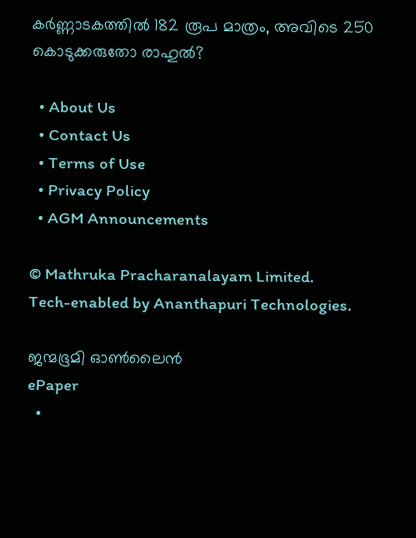കര്‍ണ്ണാടകത്തില്‍ 182 രൂപ മാത്രം, അവിടെ 250 കൊടുക്കരുതോ രാഹുല്‍?

  • About Us
  • Contact Us
  • Terms of Use
  • Privacy Policy
  • AGM Announcements

© Mathruka Pracharanalayam Limited.
Tech-enabled by Ananthapuri Technologies.

ജന്മഭൂമി ഓണ്‍ലൈന്‍
ePaper
  •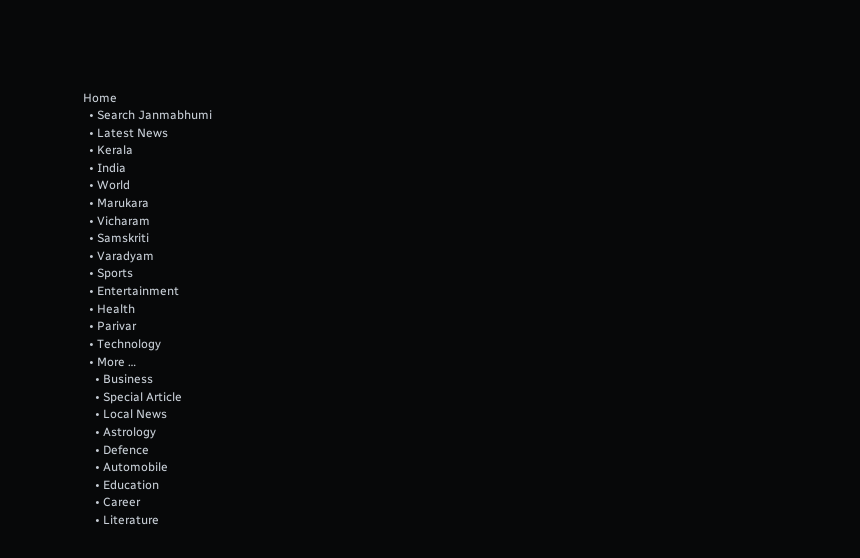Home
  • Search Janmabhumi
  • Latest News
  • Kerala
  • India
  • World
  • Marukara
  • Vicharam
  • Samskriti
  • Varadyam
  • Sports
  • Entertainment
  • Health
  • Parivar
  • Technology
  • More …
    • Business
    • Special Article
    • Local News
    • Astrology
    • Defence
    • Automobile
    • Education
    • Career
    • Literature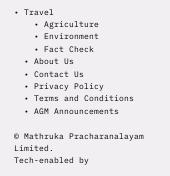• Travel
    • Agriculture
    • Environment
    • Fact Check
  • About Us
  • Contact Us
  • Privacy Policy
  • Terms and Conditions
  • AGM Announcements

© Mathruka Pracharanalayam Limited.
Tech-enabled by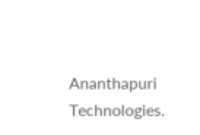Ananthapuri Technologies.